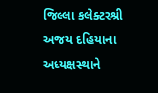જિલ્લા કલેક્ટરશ્રી અજય દહિયાના અધ્યક્ષસ્થાને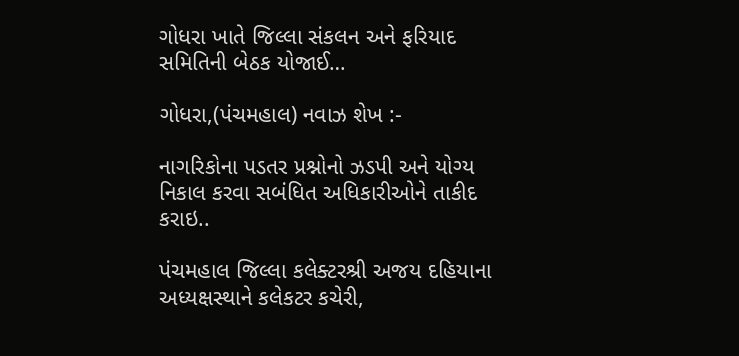ગોધરા ખાતે જિલ્લા સંકલન અને ફરિયાદ સમિતિની બેઠક યોજાઈ…

ગોધરા,(પંચમહાલ) નવાઝ શેખ :-

નાગરિકોના પડતર પ્રશ્નોનો ઝડપી અને યોગ્ય નિકાલ કરવા સબંધિત અધિકારીઓને તાકીદ કરાઇ..

પંચમહાલ જિલ્લા કલેક્ટરશ્રી અજય દહિયાના અધ્યક્ષસ્થાને કલેકટર કચેરી,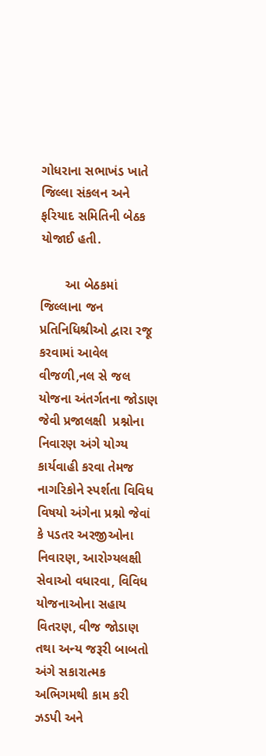ગોધરાના સભાખંડ ખાતે જિલ્લા સંકલન અને ફરિયાદ સમિતિની બેઠક યોજાઈ હતી.

       આ બેઠકમાં જિલ્લાના જન પ્રતિનિધિશ્રીઓ દ્વારા રજૂ કરવામાં આવેલ  વીજળી,નલ સે જલ યોજના અંતર્ગતના જોડાણ જેવી પ્રજાલક્ષી  પ્રશ્નોના નિવારણ અંગે યોગ્ય કાર્યવાહી કરવા તેમજ નાગરિકોને સ્પર્શતા વિવિધ વિષયો અંગેના પ્રશ્નો જેવાં કે પડતર અરજીઓના નિવારણ, આરોગ્યલક્ષી સેવાઓ વધારવા, વિવિધ યોજનાઓના સહાય વિતરણ, વીજ જોડાણ તથા અન્ય જરૂરી બાબતો અંગે સકારાત્મક અભિગમથી કામ કરી ઝડપી અને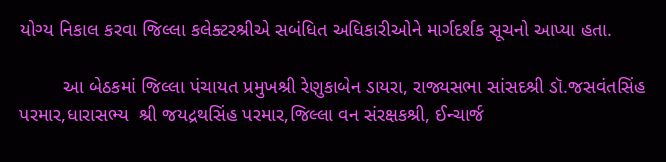યોગ્ય નિકાલ કરવા જિલ્લા કલેક્ટરશ્રીએ સબંધિત અધિકારીઓને માર્ગદર્શક સૂચનો આપ્યા હતા.

        આ બેઠકમાં જિલ્લા પંચાયત પ્રમુખશ્રી રેણુકાબેન ડાયરા, રાજ્યસભા સાંસદશ્રી ડૉ.જસવંતસિંહ પરમાર,ધારાસભ્ય  શ્રી જયદ્રથસિંહ પરમાર,જિલ્લા વન સંરક્ષકશ્રી, ઈન્ચાર્જ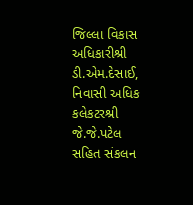જિલ્લા વિકાસ અધિકારીશ્રી ડી.એમ.દેસાઈ, નિવાસી અધિક કલેકટરશ્રી જે.જે.પટેલ સહિત સંકલન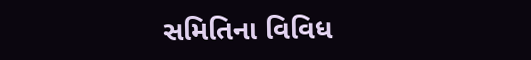સમિતિના વિવિધ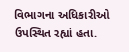વિભાગના અધિકારીઓ ઉપસ્થિત રહ્યાં હતા.